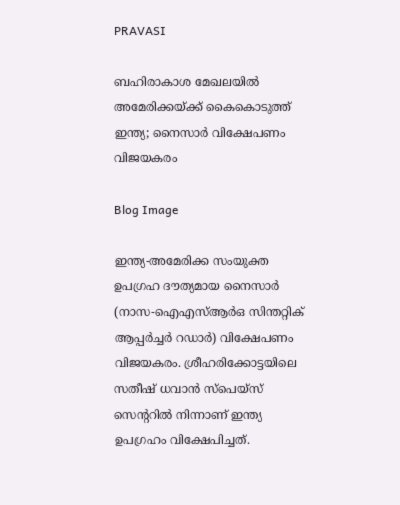PRAVASI

ബഹിരാകാശ മേഖലയിൽ അമേരിക്കയ്ക്ക് കൈകൊടുത്ത് ഇന്ത്യ; നൈസാർ വിക്ഷേപണം വിജയകരം

Blog Image

ഇന്ത്യ-അമേരിക്ക സംയുക്ത ഉപഗ്രഹ ദൗത്യമായ നൈസാർ (നാസ-ഐഎസ്ആർഒ സിന്തറ്റിക് ആപ്പർച്ചർ റഡാർ) വിക്ഷേപണം വിജയകരം. ശ്രീഹരിക്കോട്ടയിലെ സതീഷ് ധവാൻ സ്പെയ്‌സ് സെൻ്ററിൽ നിന്നാണ് ഇന്ത്യ ഉപഗ്രഹം വിക്ഷേപിച്ചത്.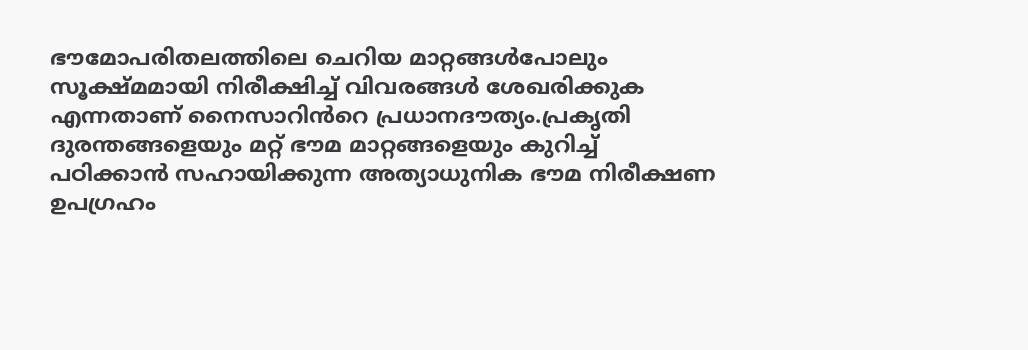ഭൗമോപരിതലത്തിലെ ചെറിയ മാറ്റങ്ങൾപോലും സൂക്ഷ്‌മമായി നിരീക്ഷിച്ച് വിവരങ്ങൾ ശേഖരിക്കുക എന്നതാണ് നൈസാറിൻറെ പ്രധാനദൗത്യം.പ്രകൃതി ദുരന്തങ്ങളെയും മറ്റ് ഭൗമ മാറ്റങ്ങളെയും കുറിച്ച് പഠിക്കാൻ സഹായിക്കുന്ന അത്യാധുനിക ഭൗമ നിരീക്ഷണ ഉപഗ്രഹം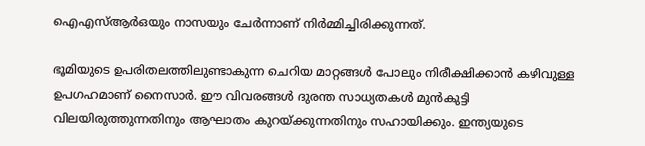ഐഎസ്ആർഒയും നാസയും ചേർന്നാണ് നിർമ്മിച്ചിരിക്കുന്നത്.

ഭൂമിയുടെ ഉപരിതലത്തിലുണ്ടാകുന്ന ചെറിയ മാറ്റങ്ങൾ പോലും നിരീക്ഷിക്കാൻ കഴിവുള്ള ഉപഗഹമാണ് നൈസാർ. ഈ വിവരങ്ങൾ ദുരന്ത സാധ്യതകൾ മുൻകുട്ടി വിലയിരുത്തുന്നതിനും ആഘാതം കുറയ്ക്കുന്നതിനും സഹായിക്കും. ഇന്ത്യയുടെ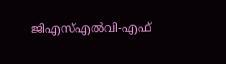ജിഎസ്എൽവി-എഫ്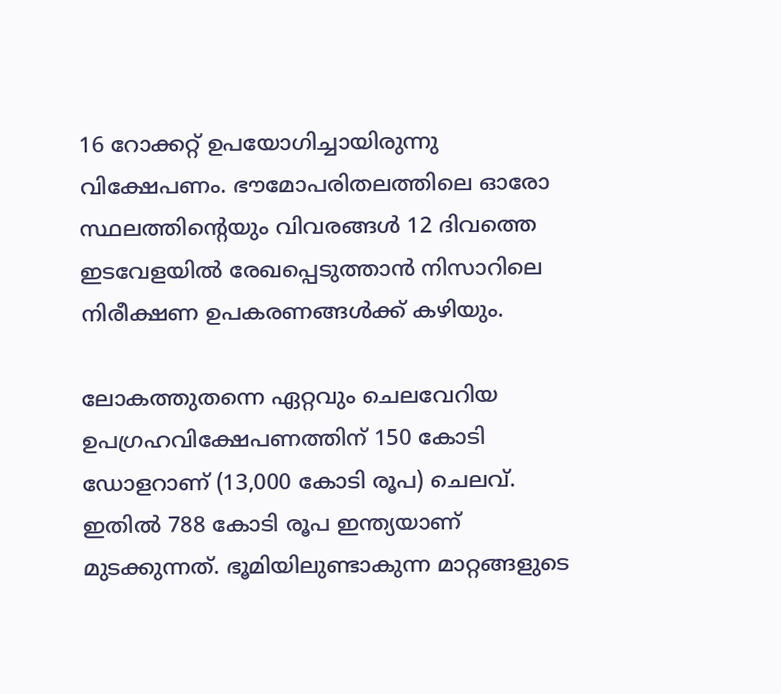16 റോക്കറ്റ് ഉപയോഗിച്ചായിരുന്നു വിക്ഷേപണം. ഭൗമോപരിതലത്തിലെ ഓരോ സ്ഥലത്തിൻ്റെയും വിവരങ്ങൾ 12 ദിവത്തെ ഇടവേളയിൽ രേഖപ്പെടുത്താൻ നിസാറിലെ നിരീക്ഷണ ഉപകരണങ്ങൾക്ക് കഴിയും.

ലോകത്തുതന്നെ ഏറ്റവും ചെലവേറിയ ഉപഗ്രഹവിക്ഷേപണത്തിന് 150 കോടി ഡോളറാണ് (13,000 കോടി രൂപ) ചെലവ്. ഇതിൽ 788 കോടി രൂപ ഇന്ത്യയാണ് മുടക്കുന്നത്. ഭൂമിയിലുണ്ടാകുന്ന മാറ്റങ്ങളുടെ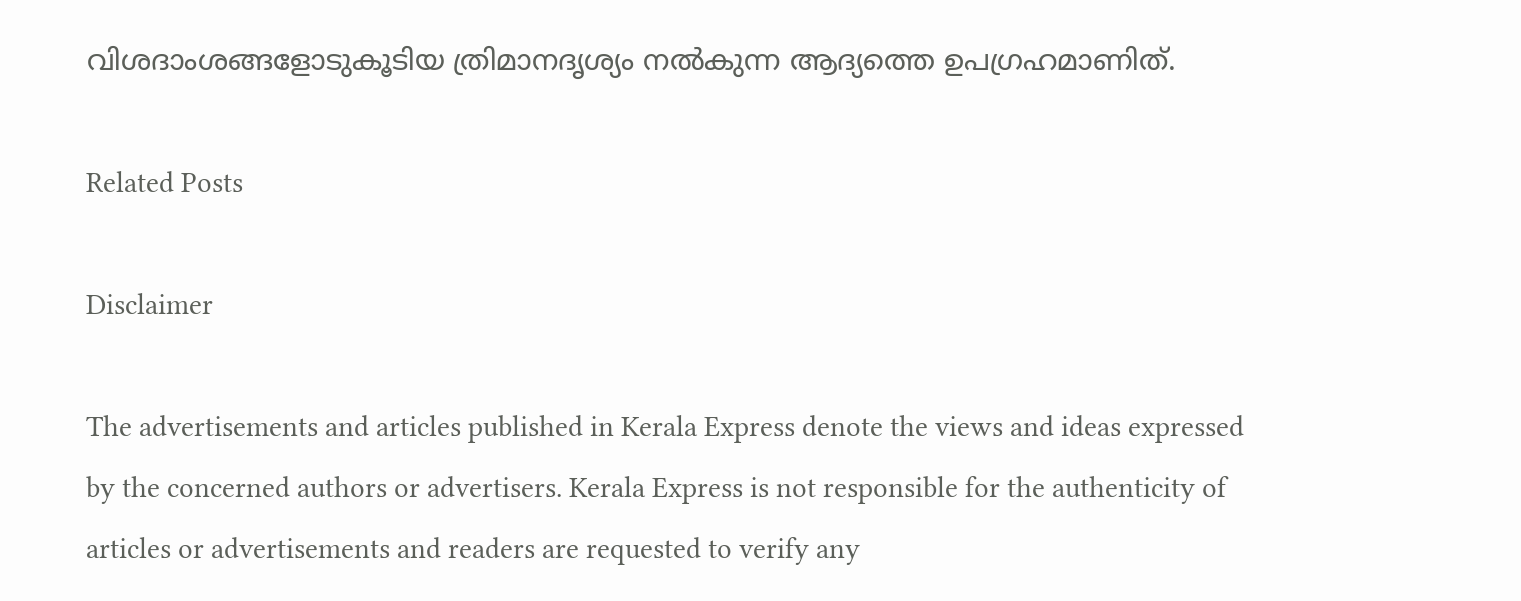വിശദാംശങ്ങളോടുകൂടിയ ത്രിമാനദൃശ്യം നൽകുന്ന ആദ്യത്തെ ഉപഗ്രഹമാണിത്.

Related Posts

Disclaimer

The advertisements and articles published in Kerala Express denote the views and ideas expressed by the concerned authors or advertisers. Kerala Express is not responsible for the authenticity of articles or advertisements and readers are requested to verify any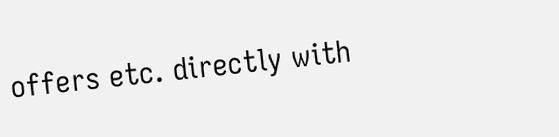offers etc. directly with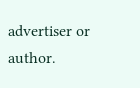advertiser or author.